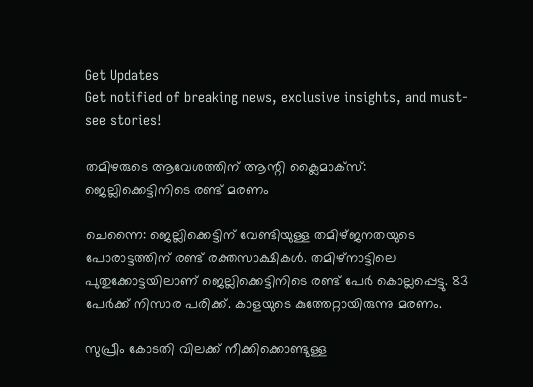Get Updates
Get notified of breaking news, exclusive insights, and must-see stories!

തമിഴരുടെ ആവേശത്തിന് ആന്റി ക്ലൈമാക്‌സ്: ജെല്ലിക്കെട്ടിനിടെ രണ്ട് മരണം

ചെന്നൈ: ജെല്ലിക്കെട്ടിന് വേണ്ടിയുള്ള തമിഴ്ജനതയുടെ പോരാട്ടത്തിന് രണ്ട് രക്തസാക്ഷികള്‍. തമിഴ്‌നാട്ടിലെ പുതുക്കോട്ടയിലാണ് ജെല്ലിക്കെട്ടിനിടെ രണ്ട് പേര്‍ കൊല്ലപ്പെട്ടു. 83 പേര്‍ക്ക് നിസാര പരിക്ക്. കാളയുടെ കുത്തേറ്റായിരുന്നു മരണം.

സുപ്രീം കോടതി വിലക്ക് നീക്കിക്കൊണ്ടുള്ള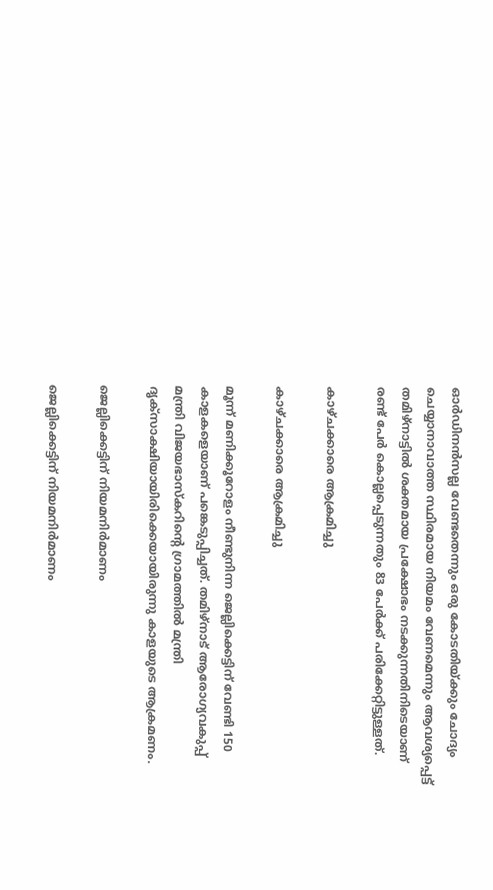ഓര്‍ഡിനന്‍സല്ല വേണ്ടതെന്നും ഒരു കോടതിയ്ക്കും ചോദ്യം ചെയ്യാനാവാത്ത സ്ഥിരമായ നിയമം വേണമെന്നും ആവശ്യപ്പെട്ട് തമിഴ്‌നാട്ടില്‍ ശക്തമായ പ്രക്ഷോഭം നടക്കുന്നതിനിടെയാണ് രണ്ട് പേര്‍ കൊല്ലപ്പെടുന്നതും 83 പേര്‍ക്ക് പരിക്കേറ്റിട്ടുള്ളത്.

കാഴ്ചക്കാരെ ആക്രമിച്ചു

കാഴ്ചക്കാരെ ആക്രമിച്ചു

മൂന്ന് മണിക്കൂറോളം നീണ്ടുനിന്ന ജെല്ലിക്കെട്ടിന് വേണ്ടി 150 കാളകളെയാണ് പങ്കെടുപ്പിച്ചത്. തമിഴ്‌നാട് ആരോഗ്യവകുപ്പ് മന്ത്രി വിജയഭാസ്‌കറിന്റെ ഗ്രാമത്തില്‍ മന്ത്രി ദൃക്‌സാക്ഷിയായിരിക്കെയായിരുന്നു കാളയുടെ ആക്രമണം.

ജെല്ലിക്കെട്ടിന് നിയമനിര്‍മാണം

ജെല്ലിക്കെട്ടിന് നിയമനിര്‍മാണം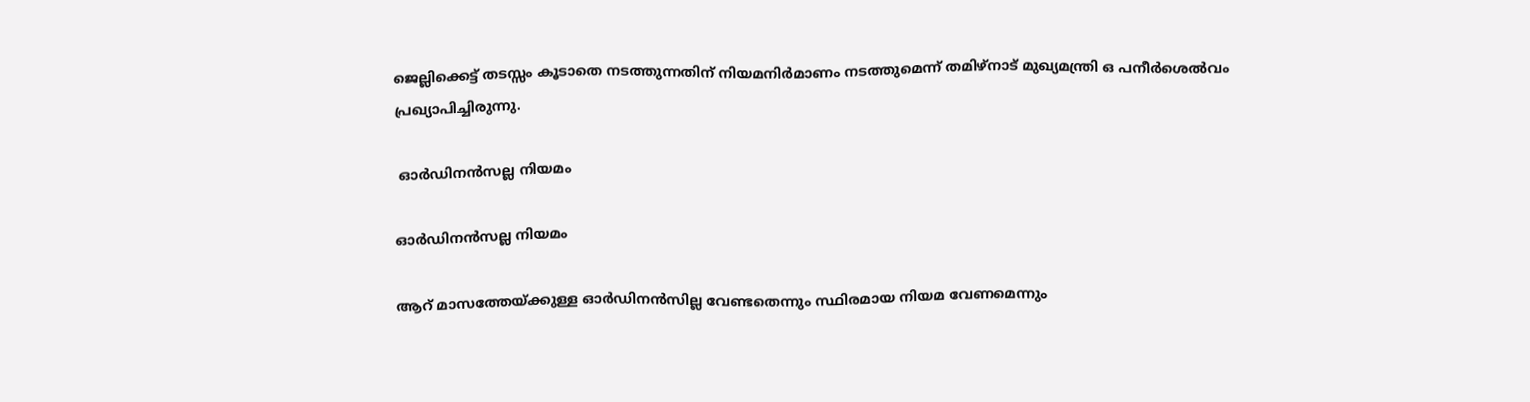ജെല്ലിക്കെട്ട് തടസ്സം കൂടാതെ നടത്തുന്നതിന് നിയമനിര്‍മാണം നടത്തുമെന്ന് തമിഴ്‌നാട് മുഖ്യമന്ത്രി ഒ പനീര്‍ശെല്‍വം പ്രഖ്യാപിച്ചിരുന്നു.

 ഓര്‍ഡിനന്‍സല്ല നിയമം

ഓര്‍ഡിനന്‍സല്ല നിയമം

ആറ് മാസത്തേയ്ക്കുള്ള ഓര്‍ഡിനന്‍സില്ല വേണ്ടതെന്നും സ്ഥിരമായ നിയമ വേണമെന്നും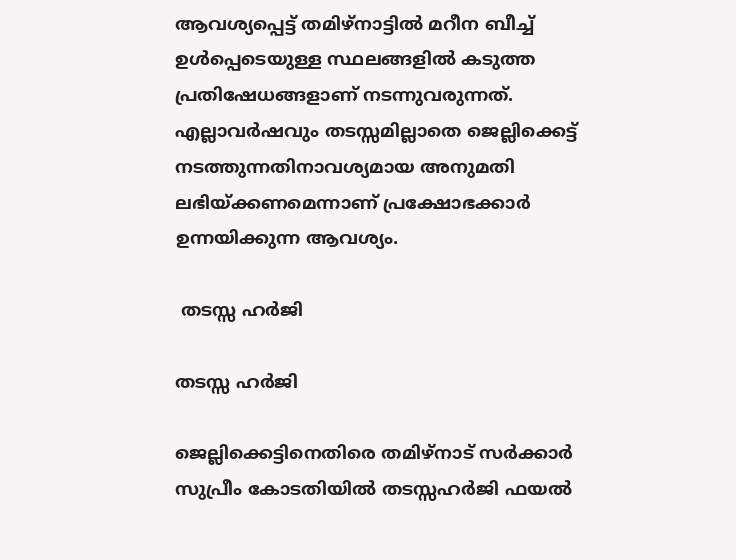ആവശ്യപ്പെട്ട് തമിഴ്‌നാട്ടില്‍ മറീന ബീച്ച് ഉള്‍പ്പെടെയുള്ള സ്ഥലങ്ങളില്‍ കടുത്ത പ്രതിഷേധങ്ങളാണ് നടന്നുവരുന്നത്. എല്ലാവര്‍ഷവും തടസ്സമില്ലാതെ ജെല്ലിക്കെട്ട് നടത്തുന്നതിനാവശ്യമായ അനുമതി ലഭിയ്ക്കണമെന്നാണ് പ്രക്ഷോഭക്കാര്‍ ഉന്നയിക്കുന്ന ആവശ്യം.

 തടസ്സ ഹര്‍ജി

തടസ്സ ഹര്‍ജി

ജെല്ലിക്കെട്ടിനെതിരെ തമിഴ്‌നാട് സര്‍ക്കാര്‍ സുപ്രീം കോടതിയില്‍ തടസ്സഹര്‍ജി ഫയല്‍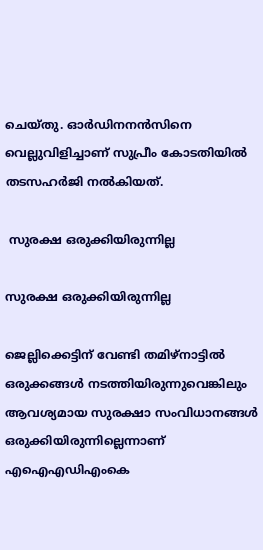ചെയ്തു. ഓര്‍ഡിനനന്‍സിനെ വെല്ലുവിളിച്ചാണ് സുപ്രീം കോടതിയില്‍ തടസഹര്‍ജി നല്‍കിയത്.

 സുരക്ഷ ഒരുക്കിയിരുന്നില്ല

സുരക്ഷ ഒരുക്കിയിരുന്നില്ല

ജെല്ലിക്കെട്ടിന് വേണ്ടി തമിഴ്‌നാട്ടില്‍ ഒരുക്കങ്ങള്‍ നടത്തിയിരുന്നുവെങ്കിലും ആവശ്യമായ സുരക്ഷാ സംവിധാനങ്ങള്‍ ഒരുക്കിയിരുന്നില്ലെന്നാണ് എഐഎഡിഎംകെ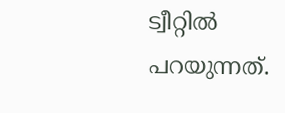ട്വീറ്റില്‍ പറയുന്നത്.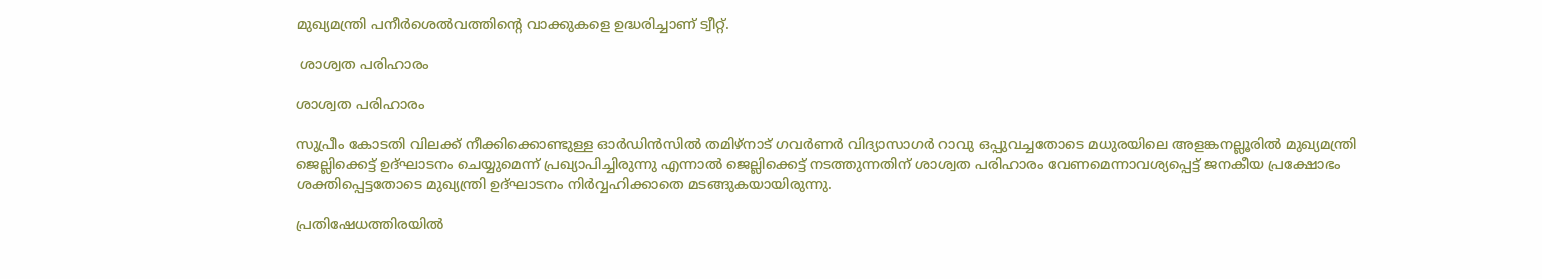മുഖ്യമന്ത്രി പനീര്‍ശെല്‍വത്തിന്റെ വാക്കുകളെ ഉദ്ധരിച്ചാണ് ട്വീറ്റ്.

 ശാശ്വത പരിഹാരം

ശാശ്വത പരിഹാരം

സുപ്രീം കോടതി വിലക്ക് നീക്കിക്കൊണ്ടുള്ള ഓര്‍ഡിന്‍സില്‍ തമിഴ്‌നാട് ഗവര്‍ണര്‍ വിദ്യാസാഗര്‍ റാവു ഒപ്പുവച്ചതോടെ മധുരയിലെ അളങ്കനല്ലൂരില്‍ മുഖ്യമന്ത്രി ജെല്ലിക്കെട്ട് ഉദ്ഘാടനം ചെയ്യുമെന്ന് പ്രഖ്യാപിച്ചിരുന്നു എന്നാല്‍ ജെല്ലിക്കെട്ട് നടത്തുന്നതിന് ശാശ്വത പരിഹാരം വേണമെന്നാവശ്യപ്പെട്ട് ജനകീയ പ്രക്ഷോഭം ശക്തിപ്പെട്ടതോടെ മുഖ്യന്ത്രി ഉദ്ഘാടനം നിര്‍വ്വഹിക്കാതെ മടങ്ങുകയായിരുന്നു.

പ്രതിഷേധത്തിരയില്‍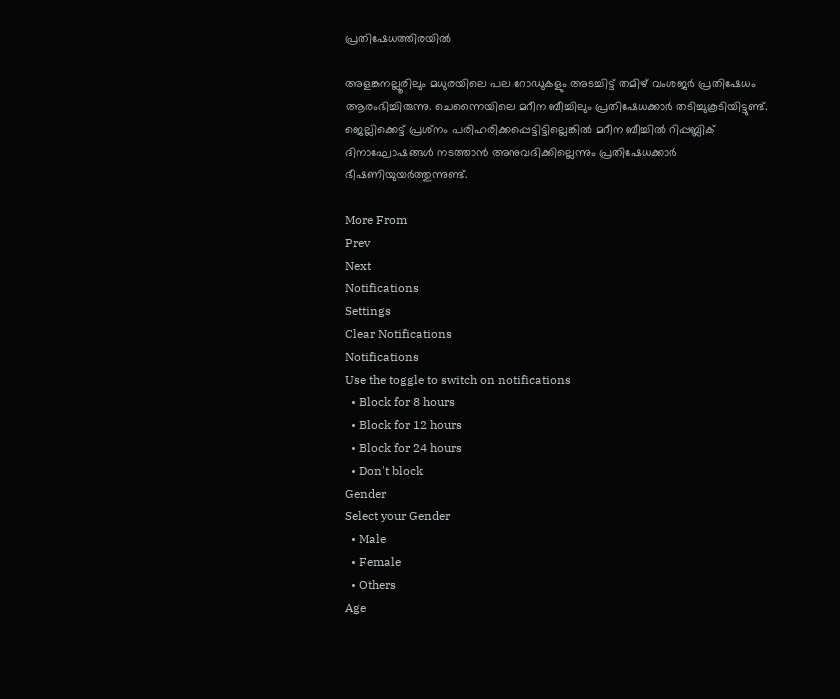പ്രതിഷേധത്തിരയില്‍

അളങ്കനല്ലൂരിലും മധുരയിലെ പല റോഡുകളും അടച്ചിട്ട് തമിഴ് വംശജര്‍ പ്രതിഷേധം ആരംഭിച്ചിരുന്നു. ചെന്നൈയിലെ മറീന ബീച്ചിലും പ്രതിഷേധക്കാര്‍ തടിച്ചുകൂടിയിട്ടുണ്ട്. ജെല്ലിക്കെട്ട് പ്രശ്‌നം പരിഹരിക്കപ്പെട്ടിട്ടില്ലെങ്കില്‍ മറീന ബീച്ചില്‍ റിപ്പബ്ലിക് ദിനാഘോഷങ്ങള്‍ നടത്താന്‍ അനുവദിക്കില്ലെന്നും പ്രതിഷേധക്കാര്‍ ഭീഷണിയുയര്‍ത്തുന്നുണ്ട്.

More From
Prev
Next
Notifications
Settings
Clear Notifications
Notifications
Use the toggle to switch on notifications
  • Block for 8 hours
  • Block for 12 hours
  • Block for 24 hours
  • Don't block
Gender
Select your Gender
  • Male
  • Female
  • Others
Age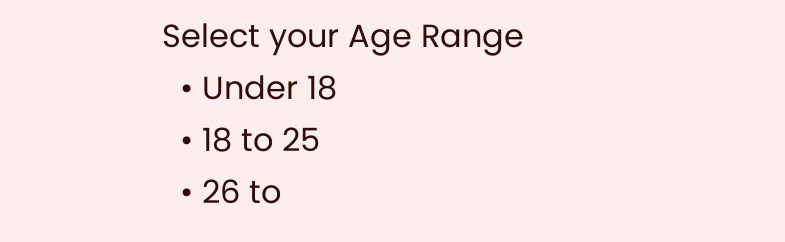Select your Age Range
  • Under 18
  • 18 to 25
  • 26 to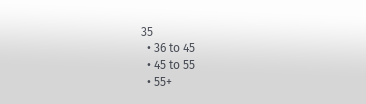35
  • 36 to 45
  • 45 to 55
  • 55+